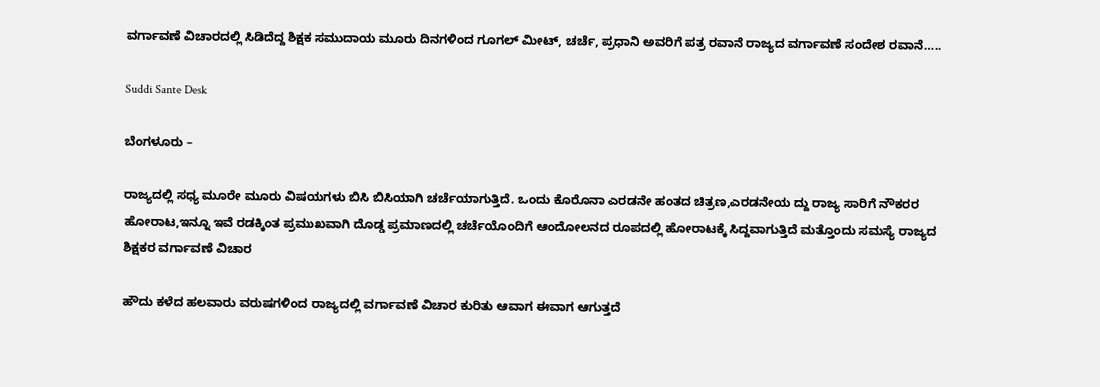ವರ್ಗಾವಣೆ ವಿಚಾರದಲ್ಲಿ ಸಿಡಿದೆದ್ದ ಶಿಕ್ಷಕ ಸಮುದಾಯ ಮೂರು ದಿನಗಳಿಂದ ಗೂಗಲ್ ಮೀಟ್, ಚರ್ಚೆ, ಪ್ರಧಾನಿ ಅವರಿಗೆ ಪತ್ರ ರವಾನೆ ರಾಜ್ಯದ ವರ್ಗಾವಣೆ ಸಂದೇಶ ರವಾನೆ…..

Suddi Sante Desk

ಬೆಂಗಳೂರು –

ರಾಜ್ಯದಲ್ಲಿ ಸಧ್ಯ ಮೂರೇ ಮೂರು ವಿಷಯಗಳು ಬಿಸಿ ಬಿಸಿಯಾಗಿ ಚರ್ಚೆಯಾಗುತ್ತಿದೆ. ಒಂದು ಕೊರೊನಾ ಎರಡನೇ ಹಂತದ ಚಿತ್ರಣ,ಎರಡನೇಯ ದ್ದು ರಾಜ್ಯ ಸಾರಿಗೆ ನೌಕರರ ಹೋರಾಟ,ಇನ್ನೂ ಇವೆ ರಡಕ್ಕಿಂತ ಪ್ರಮುಖವಾಗಿ ದೊಡ್ಡ ಪ್ರಮಾಣದಲ್ಲಿ ಚರ್ಚೆಯೊಂದಿಗೆ ಆಂದೋಲನದ ರೂಪದಲ್ಲಿ ಹೋರಾಟಕ್ಕೆ ಸಿದ್ದವಾಗುತ್ತಿದೆ ಮತ್ತೊಂದು ಸಮಸ್ಯೆ ರಾಜ್ಯದ ಶಿಕ್ಷಕರ ವರ್ಗಾವಣೆ ವಿಚಾರ ‌

ಹೌದು ಕಳೆದ ಹಲವಾರು ವರುಷಗಳಿಂದ ರಾಜ್ಯದಲ್ಲಿ ವರ್ಗಾವಣೆ ವಿಚಾರ ಕುರಿತು ಆವಾಗ ಈವಾಗ ಆಗುತ್ತದೆ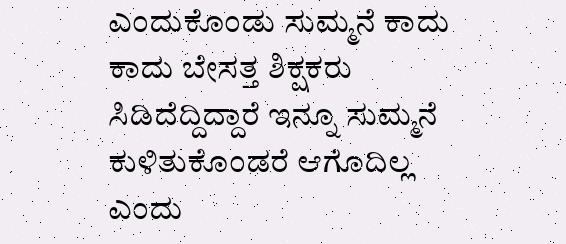ಎಂದುಕೊಂಡು ಸುಮ್ಮನೆ ಕಾದು ಕಾದು ಬೇಸತ್ತ ಶಿಕ್ಷಕರು ಸಿಡಿದೆದ್ದಿದ್ದಾರೆ‌‌ ಇನ್ನೂ ಸುಮ್ಮನೆ ಕುಳಿತುಕೊಂಡರೆ ಆಗೊದಿಲ್ಲ ಎಂದು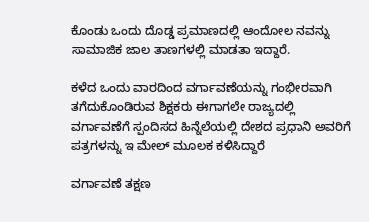ಕೊಂಡು ಒಂದು ದೊಡ್ಡ ಪ್ರಮಾಣದಲ್ಲಿ ಆಂದೋಲ ನವನ್ನು ಸಾಮಾಜಿಕ ಜಾಲ ತಾಣಗಳಲ್ಲಿ ಮಾಡತಾ ಇದ್ದಾರೆ.

ಕಳೆದ ಒಂದು ವಾರದಿಂದ ವರ್ಗಾವಣೆಯನ್ನು ಗಂಭೀರವಾಗಿ ತಗೆದುಕೊಂಡಿರುವ ಶಿಕ್ಷಕರು ಈಗಾಗಲೇ ರಾಜ್ಯದಲ್ಲಿ ವರ್ಗಾವಣೆಗೆ ಸ್ಪಂದಿಸದ ಹಿನ್ನೆಲೆಯಲ್ಲಿ ದೇಶದ ಪ್ರಧಾನಿ ಅವರಿಗೆ ಪತ್ರಗಳನ್ನು ಇ ಮೇಲ್ ಮೂಲಕ ಕಳಿಸಿದ್ದಾರೆ

ವರ್ಗಾವಣೆ ತಕ್ಷಣ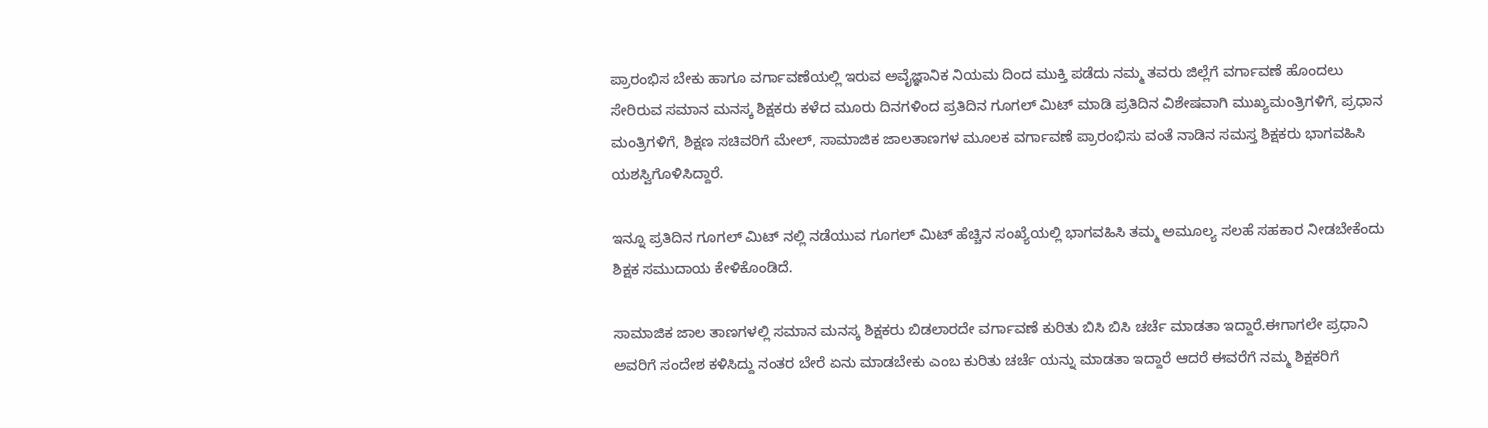ಪ್ರಾರಂಭಿಸ ಬೇಕು ಹಾಗೂ ವರ್ಗಾವಣೆಯಲ್ಲಿ ಇರುವ ಅವೈಜ್ಞಾನಿಕ ನಿಯಮ ದಿಂದ ಮುಕ್ತಿ ಪಡೆದು ನಮ್ಮ ತವರು ಜಿಲ್ಲೆಗೆ ವರ್ಗಾವಣೆ ಹೊಂದಲು ಸೇರಿರುವ ಸಮಾನ ಮನಸ್ಕ ಶಿಕ್ಷಕರು ಕಳೆದ ಮೂರು ದಿನಗಳಿಂದ ಪ್ರತಿದಿನ ಗೂಗಲ್ ಮಿಟ್ ಮಾಡಿ ಪ್ರತಿದಿನ ವಿಶೇಷವಾಗಿ ಮುಖ್ಯಮಂತ್ರಿಗಳಿಗೆ, ಪ್ರಧಾನ ಮಂತ್ರಿಗಳಿಗೆ, ಶಿಕ್ಷಣ ಸಚಿವರಿಗೆ ಮೇಲ್, ಸಾಮಾಜಿಕ ಜಾಲತಾಣಗಳ ಮೂಲಕ ವರ್ಗಾವಣೆ ಪ್ರಾರಂಭಿಸು ವಂತೆ ನಾಡಿನ ಸಮಸ್ತ ಶಿಕ್ಷಕರು ಭಾಗವಹಿಸಿ ಯಶಸ್ವಿಗೊಳಿಸಿದ್ದಾರೆ.

ಇನ್ನೂ ಪ್ರತಿದಿನ ಗೂಗಲ್ ಮಿಟ್ ನಲ್ಲಿ ನಡೆಯುವ ಗೂಗಲ್ ಮಿಟ್ ಹೆಚ್ಚಿನ ಸಂಖ್ಯೆಯಲ್ಲಿ ಭಾಗವಹಿಸಿ ತಮ್ಮ ಅಮೂಲ್ಯ ಸಲಹೆ ಸಹಕಾರ ನೀಡಬೇಕೆಂದು ಶಿಕ್ಷಕ ಸಮುದಾಯ ಕೇಳಿಕೊಂಡಿದೆ.

ಸಾಮಾಜಿಕ ಜಾಲ ತಾಣಗಳಲ್ಲಿ ಸಮಾನ ಮನಸ್ಕ ಶಿಕ್ಷಕರು ಬಿಡಲಾರದೇ ವರ್ಗಾವಣೆ ಕುರಿತು ಬಿಸಿ ಬಿಸಿ ಚರ್ಚೆ ಮಾಡತಾ ಇದ್ದಾರೆ.ಈಗಾಗಲೇ ಪ್ರಧಾನಿ ಅವರಿಗೆ ಸಂದೇಶ ಕಳಿಸಿದ್ದು ನಂತರ ಬೇರೆ ಏನು ಮಾಡಬೇಕು ಎಂಬ ಕುರಿತು ಚರ್ಚೆ ಯನ್ನು ಮಾಡತಾ ಇದ್ದಾರೆ ಆದರೆ ಈವರೆಗೆ ನಮ್ಮ ಶಿಕ್ಷಕರಿಗೆ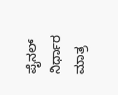ಪೈನಲ್ ನಿರ್ಧಾರ ಮಾತ್ರ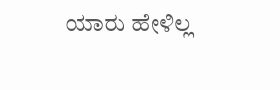ಯಾರು ಹೇಳಿಲ್ಲ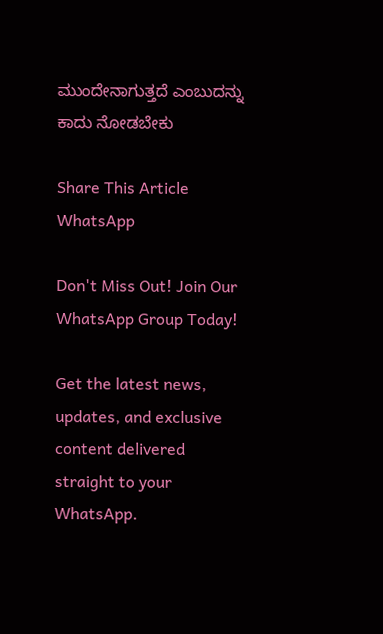ಮುಂದೇನಾಗುತ್ತದೆ ಎಂಬುದನ್ನು ಕಾದು ನೋಡಬೇಕು

Share This Article
WhatsApp

Don't Miss Out! Join Our WhatsApp Group Today!

Get the latest news, updates, and exclusive content delivered straight to your WhatsApp.